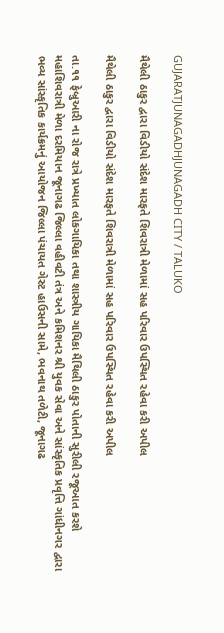GUJARATJUNAGADHJUNAGADH CITY / TALUKO

મૈથેલી ઠાકુર દ્વારા વિડીયો સંદેશ મારફતે શિવરાત્રી મેળામાં સહ પરિવાર ઉપસ્થિત રહેવા કરી અપીલ

મૈથેલી ઠાકુર દ્વારા વિડીયો સંદેશ મારફતે શિવરાત્રી મેળામાં સહ પરિવાર ઉપસ્થિત રહેવા કરી અપીલ

તા.૧૧ ફેબ્રુઆરી ના રોજ રાત્રે પ્રખ્યાત લોકગાયિકા તથા શાસ્ત્રીય ગાયિકા મૈથિલી ઠાકુર પોતાની સુરીલી રજૂઆત કરશે મહાશિવરાત્રી મેળા દરમિયાન જૂનાગઢ જિલ્લા વહીવટી તંત્ર અને કમિશનર શ્રી યુવક સેવા અને સાંસ્કૃતિક પ્રવૃત્તિ ગાંધીનગર દ્વારા ભવ્ય સાંસ્કૃતિક કાર્યક્રમનું આયોજન જિલ્લા પંચાયત ગેસ્ટ હાઉસની સામે, ભવનાથ તળેટી, જૂનાગઢ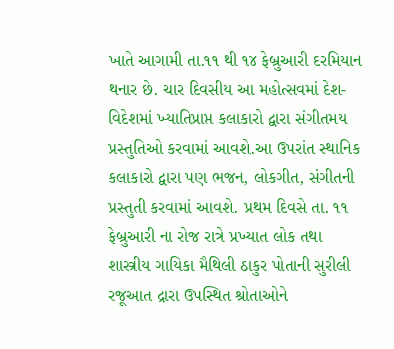ખાતે આગામી તા.૧૧ થી ૧૪ ફેબ્રુઆરી દરમિયાન થનાર છે. ચાર દિવસીય આ મહોત્સવમાં દેશ-વિદેશમાં ખ્યાતિપ્રાપ્ત કલાકારો દ્વારા સંગીતમય પ્રસ્તુતિઓ કરવામાં આવશે.આ ઉપરાંત સ્થાનિક કલાકારો દ્વારા પણ ભજન, લોકગીત, સંગીતની પ્રસ્તુતી કરવામાં આવશે. પ્રથમ દિવસે તા. ૧૧ ફેબ્રુઆરી ના રોજ રાત્રે પ્રખ્યાત લોક તથા શાસ્ત્રીય ગાયિકા મૈથિલી ઠાકુર પોતાની સુરીલી રજૂઆત દ્રારા ઉપસ્થિત શ્રોતાઓને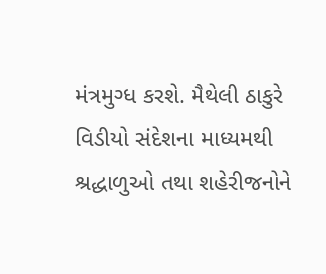મંત્રમુગ્ધ કરશે. મૈથેલી ઠાકુરે વિડીયો સંદેશના માધ્યમથી શ્રદ્ધાળુઓ તથા શહેરીજનોને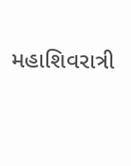મહાશિવરાત્રી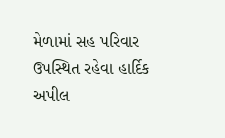મેળામાં સહ પરિવાર ઉપસ્થિત રહેવા હાર્દિક અપીલ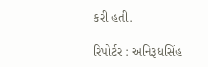કરી હતી.

રિપોર્ટર : અનિરૂધસિંહ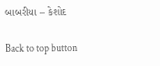બાબરીયા – કેશોદ

Back to top button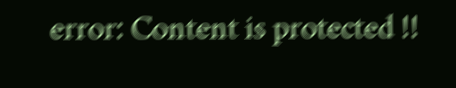error: Content is protected !!